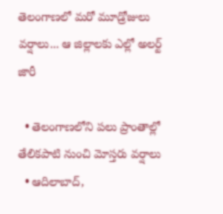తెలంగాణలో మరో మూడ్రోజులు వర్షాలు... ఆ జిల్లాలకు ఎల్లో అలర్ట్ జారీ

  • తెలంగాణలోని పలు ప్రాంతాల్లో తేలికపాటి నుంచి మోస్తరు వర్షాలు
  • ఆదిలాబాద్,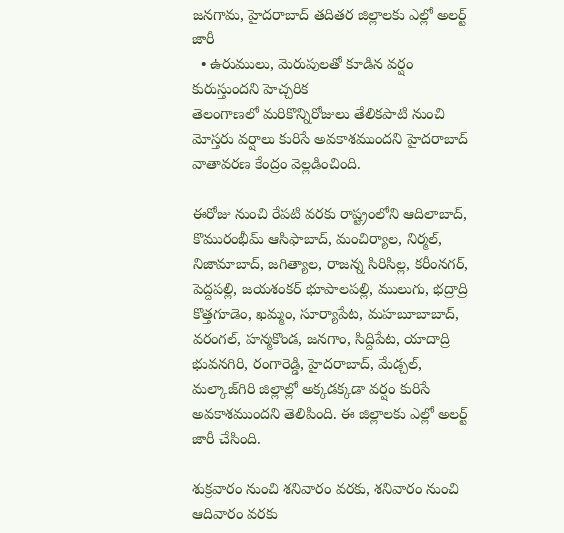జనగామ, హైదరాబాద్ తదితర జిల్లాలకు ఎల్లో అలర్ట్ జారీ
  • ఉరుములు, మెరుపులతో కూడిన వర్షం కురుస్తుందని హెచ్చరిక
తెలంగాణలో మరికొన్నిరోజులు తేలికపాటి నుంచి మోస్తరు వర్షాలు కురిసే అవకాశముందని హైదరాబాద్ వాతావరణ కేంద్రం వెల్లడించింది.

ఈరోజు నుంచి రేపటి వరకు రాష్ట్రంలోని ఆదిలాబాద్, కొమురంభీమ్ ఆసిఫాబాద్, మంచిర్యాల, నిర్మల్, నిజామాబాద్, జగిత్యాల, రాజన్న సిరిసిల్ల, కరీంనగర్, పెద్దపల్లి, జయశంకర్ భూపాలపల్లి, ములుగు, భద్రాద్రి కొత్తగూడెం, ఖమ్మం, సూర్యాపేట, మహబూబాబాద్, వరంగల్, హన్మకొండ, జనగాం, సిద్దిపేట, యాదాద్రి భువనగిరి, రంగారెడ్డి, హైదరాబాద్, మేడ్చల్, మల్కాజ్‌గిరి జిల్లాల్లో అక్కడక్కడా వర్షం కురిసే అవకాశముందని తెలిపింది. ఈ జిల్లాలకు ఎల్లో అలర్ట్ జారీ చేసింది.

శుక్రవారం నుంచి శనివారం వరకు, శనివారం నుంచి ఆదివారం వరకు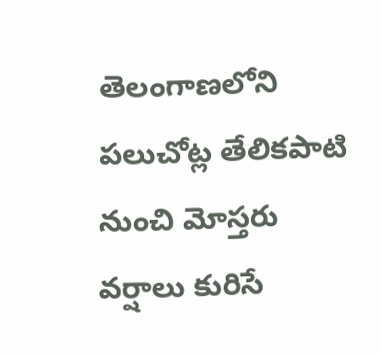తెలంగాణలోని పలుచోట్ల తేలికపాటి నుంచి మోస్తరు వర్షాలు కురిసే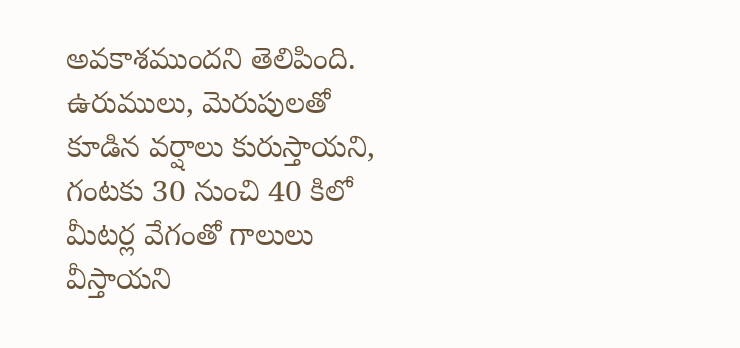అవకాశముందని తెలిపింది. ఉరుములు, మెరుపులతో కూడిన వర్షాలు కురుస్తాయని, గంటకు 30 నుంచి 40 కిలో మీటర్ల వేగంతో గాలులు వీస్తాయని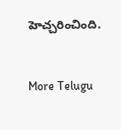హెచ్చరించింది.


More Telugu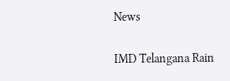News

IMD Telangana Rain